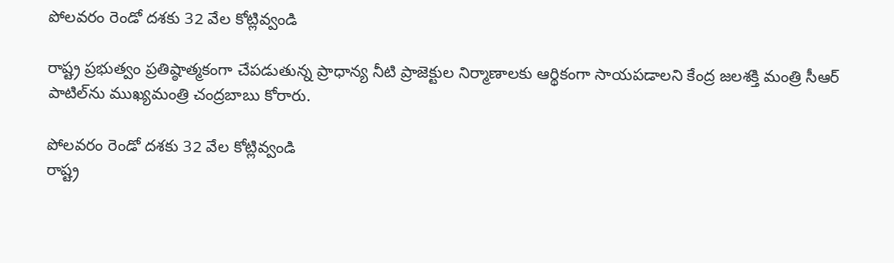పోలవరం రెండో దశకు 32 వేల కోట్లివ్వండి

రాష్ట్ర ప్రభుత్వం ప్రతిష్ఠాత్మకంగా చేపడుతున్న ప్రాధాన్య నీటి ప్రాజెక్టుల నిర్మాణాలకు ఆర్థికంగా సాయపడాలని కేంద్ర జలశక్తి మంత్రి సీఆర్‌ పాటిల్‌ను ముఖ్యమంత్రి చంద్రబాబు కోరారు.

పోలవరం రెండో దశకు 32 వేల కోట్లివ్వండి
రాష్ట్ర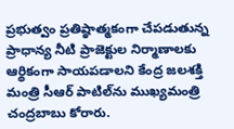ప్రభుత్వం ప్రతిష్ఠాత్మకంగా చేపడుతున్న ప్రాధాన్య నీటి ప్రాజెక్టుల నిర్మాణాలకు ఆర్థికంగా సాయపడాలని కేంద్ర జలశక్తి మంత్రి సీఆర్‌ పాటిల్‌ను ముఖ్యమంత్రి చంద్రబాబు కోరారు.